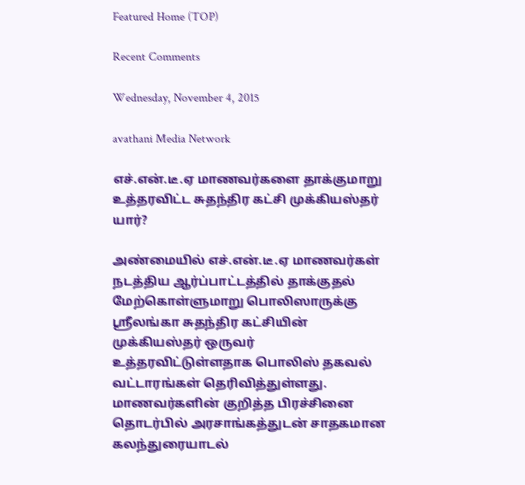Featured Home (TOP)

Recent Comments

Wednesday, November 4, 2015

avathani Media Network

எச்.என்.டீ.ஏ மாணவர்களை தாக்குமாறு உத்தரவிட்ட சுதந்திர கட்சி முக்கியஸ்தர் யார்?

அண்மையில் எச்.என்.டீ.ஏ மாணவர்கள் நடத்திய ஆர்ப்பாட்டத்தில் தாக்குதல் மேற்கொள்ளுமாறு பொலிஸாருக்கு ஸ்ரீலங்கா சுதந்திர கட்சியின் முக்கியஸ்தர் ஒருவர் உத்தரவிட்டுள்ளதாக பொலிஸ் தகவல் வட்டாரங்கள் தெரிவித்துள்ளது.
மாணவர்களின் குறித்த பிரச்சினை தொடர்பில் அரசாங்கத்துடன் சாதகமான கலந்துரையாடல்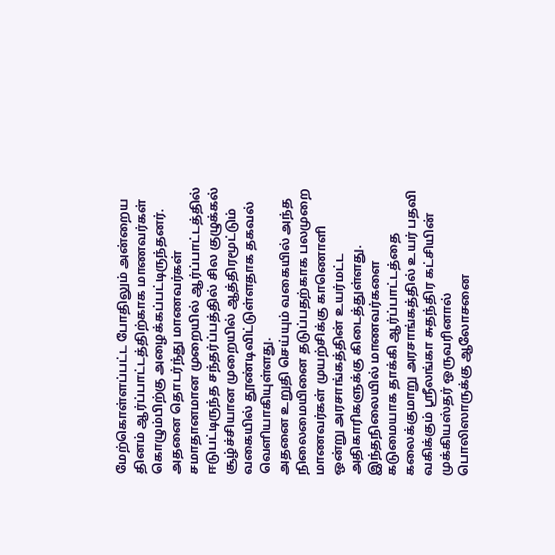மேற்கொள்ளப்பட்ட போதிலும் அன்றைய தினம் ஆர்ப்பாட்டத்திற்காக மாணவர்கள் கொழும்பிற்கு அழைக்கப்பட்டிருந்தனர்.
அதனை தொடர்ந்து மாணவர்கள் சமாதானமான முறையில் ஆர்ப்பாட்டத்தில் ஈடுபட்டிருந்த சந்தர்ப்பத்தில் சில குழுக்கல் சூழ்ச்சியான முறையில் ஆத்திரமூட்டும் வகையில் தூண்டிவிட்டுள்ளதாக தகவல் வெளியாகியுள்ளது.
அதனை உறுதி செய்யும் வகையில் அந்த நிலைமையினை தடுப்பதற்காக பலமுறை மாணவர்கள் முயற்சிக்கு காணொளி ஒன்று அரசாங்கத்தின் உயர்மட்ட அதிகாரிகளுக்கு கிடைத்துள்ளது.
இந்தநிலையில் மாணவர்களை கடுமையாக தாக்கி ஆர்ப்பாட்டத்தை கலைக்குமாறு அரசாங்கத்தில் உயர் பதவி வகிக்கும் ஸ்ரீலங்கா சுதந்திர கட்சியின் முக்கியஸ்தர் ஒருவரினால் பொலிஸாருக்கு ஆலோசனை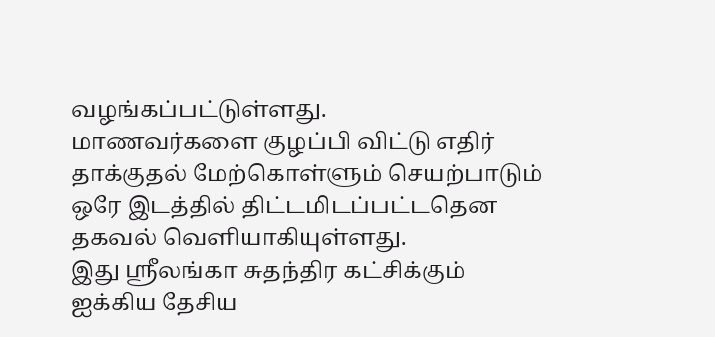வழங்கப்பட்டுள்ளது.
மாணவர்களை குழப்பி விட்டு எதிர் தாக்குதல் மேற்கொள்ளும் செயற்பாடும் ஒரே இடத்தில் திட்டமிடப்பட்டதென தகவல் வெளியாகியுள்ளது.
இது ஸ்ரீலங்கா சுதந்திர கட்சிக்கும் ஐக்கிய தேசிய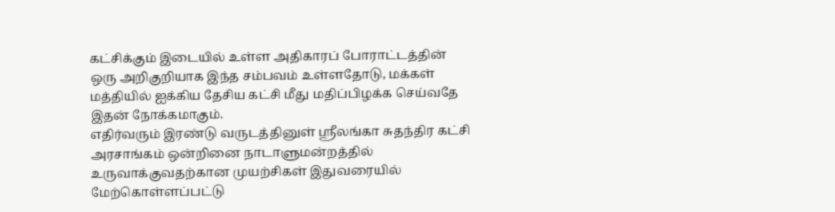கட்சிக்கும் இடையில் உள்ள அதிகாரப் போராட்டத்தின் ஒரு அறிகுறியாக இந்த சம்பவம் உள்ளதோடு, மக்கள் மத்தியில் ஐக்கிய தேசிய கட்சி மீது மதிப்பிழக்க செய்வதே இதன் நோக்கமாகும்.
எதிர்வரும் இரண்டு வருடத்தினுள் ஸ்ரீலங்கா சுதந்திர கட்சி அரசாங்கம் ஒன்றினை நாடாளுமன்றத்தில் உருவாக்குவதற்கான முயற்சிகள் இதுவரையில் மேற்கொள்ளப்பட்டு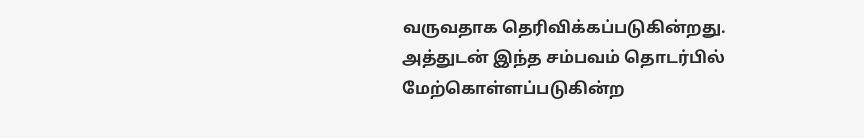வருவதாக தெரிவிக்கப்படுகின்றது.
அத்துடன் இந்த சம்பவம் தொடர்பில் மேற்கொள்ளப்படுகின்ற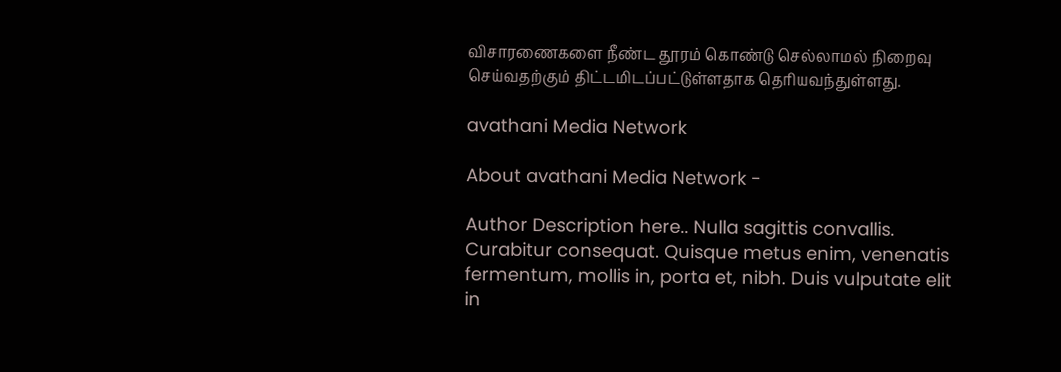விசாரணைகளை நீண்ட தூரம் கொண்டு செல்லாமல் நிறைவு செய்வதற்கும் திட்டமிடப்பட்டுள்ளதாக தெரியவந்துள்ளது.

avathani Media Network

About avathani Media Network -

Author Description here.. Nulla sagittis convallis. Curabitur consequat. Quisque metus enim, venenatis fermentum, mollis in, porta et, nibh. Duis vulputate elit in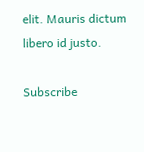elit. Mauris dictum libero id justo.

Subscribe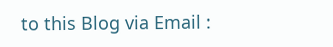to this Blog via Email :